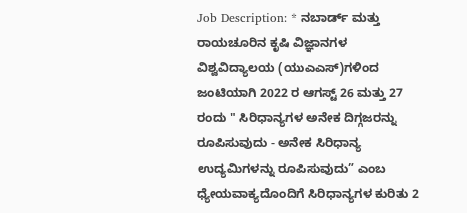Job Description: * ನಬಾರ್ಡ್ ಮತ್ತು ರಾಯಚೂರಿನ ಕೃಷಿ ವಿಜ್ಞಾನಗಳ ವಿಶ್ವವಿದ್ಯಾಲಯ (ಯುಎಎಸ್)ಗಳಿಂದ ಜಂಟಿಯಾಗಿ 2022 ರ ಆಗಸ್ಟ್ 26 ಮತ್ತು 27 ರಂದು " ಸಿರಿಧಾನ್ಯಗಳ ಅನೇಕ ದಿಗ್ಗಜರನ್ನು ರೂಪಿಸುವುದು - ಅನೇಕ ಸಿರಿಧಾನ್ಯ ಉದ್ಯಮಿಗಳನ್ನು ರೂಪಿಸುವುದು” ಎಂಬ ಧ್ಯೇಯವಾಕ್ಯದೊಂದಿಗೆ ಸಿರಿಧಾನ್ಯಗಳ ಕುರಿತು 2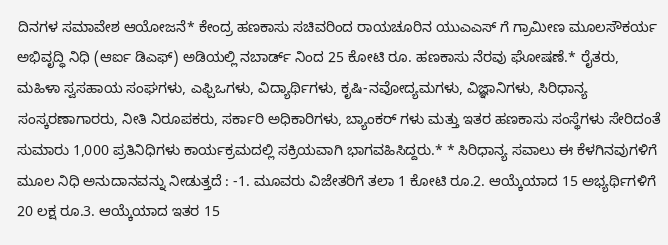ದಿನಗಳ ಸಮಾವೇಶ ಆಯೋಜನೆ* ಕೇಂದ್ರ ಹಣಕಾಸು ಸಚಿವರಿಂದ ರಾಯಚೂರಿನ ಯುಎಎಸ್ ಗೆ ಗ್ರಾಮೀಣ ಮೂಲಸೌಕರ್ಯ ಅಭಿವೃದ್ಧಿ ನಿಧಿ (ಆರ್ಐ ಡಿಎಫ್) ಅಡಿಯಲ್ಲಿ ನಬಾರ್ಡ್ ನಿಂದ 25 ಕೋಟಿ ರೂ. ಹಣಕಾಸು ನೆರವು ಘೋಷಣೆ.* ರೈತರು, ಮಹಿಳಾ ಸ್ವಸಹಾಯ ಸಂಘಗಳು, ಎಫ್ಪಿಒಗಳು, ವಿದ್ಯಾರ್ಥಿಗಳು, ಕೃಷಿ-ನವೋದ್ಯಮಗಳು, ವಿಜ್ಞಾನಿಗಳು, ಸಿರಿಧಾನ್ಯ ಸಂಸ್ಕರಣಾಗಾರರು, ನೀತಿ ನಿರೂಪಕರು, ಸರ್ಕಾರಿ ಅಧಿಕಾರಿಗಳು, ಬ್ಯಾಂಕರ್ ಗಳು ಮತ್ತು ಇತರ ಹಣಕಾಸು ಸಂಸ್ಥೆಗಳು ಸೇರಿದಂತೆ ಸುಮಾರು 1,000 ಪ್ರತಿನಿಧಿಗಳು ಕಾರ್ಯಕ್ರಮದಲ್ಲಿ ಸಕ್ರಿಯವಾಗಿ ಭಾಗವಹಿಸಿದ್ದರು.* * ಸಿರಿಧಾನ್ಯ ಸವಾಲು ಈ ಕೆಳಗಿನವುಗಳಿಗೆ ಮೂಲ ನಿಧಿ ಅನುದಾನವನ್ನು ನೀಡುತ್ತದೆ : -1. ಮೂವರು ವಿಜೇತರಿಗೆ ತಲಾ 1 ಕೋಟಿ ರೂ.2. ಆಯ್ಕೆಯಾದ 15 ಅಭ್ಯರ್ಥಿಗಳಿಗೆ 20 ಲಕ್ಷ ರೂ.3. ಆಯ್ಕೆಯಾದ ಇತರ 15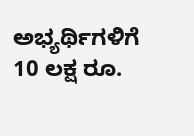ಅಭ್ಯರ್ಥಿಗಳಿಗೆ 10 ಲಕ್ಷ ರೂ.